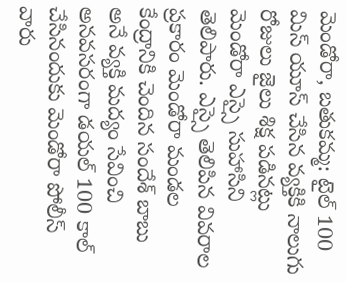మెండోరా, బతుకమ్మ: టైల్ 100 మిస్ యూస్ చేసిన వ్యక్తికి నాలుగు రోజులు జైలు శిక్ష పడినట్లు మెండోరా ఎస్సై సుహాసిని తెలిపారు. ఎస్సై తెలిపిన వివరాల ప్రకారం మెండోరా మండల కేంద్రానికి చెందిన సందేశ్ బాబు అనే వ్యక్తి మద్యం సేవించి అనవసరంగా డయల్ 100 కాల్ చేసినందుకు మెండోరా పోలీస్ వారు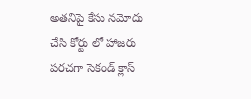అతనిపై కేసు నమోదు చేసి కోర్టు లో హాజరు పరచగా సెకండ్ క్లాస్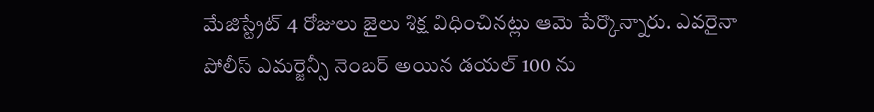మేజిస్ట్రేట్ 4 రోజులు జైలు శిక్ష విధించినట్లు ఆమె పేర్కొన్నారు. ఎవరైనా పోలీస్ ఎమర్జెన్సీ నెంబర్ అయిన డయల్ 100 ను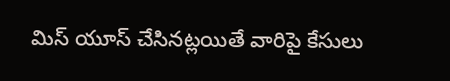మిస్ యూస్ చేసినట్లయితే వారిపై కేసులు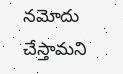నమోదు చేస్తామని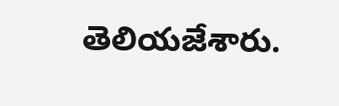తెలియజేశారు.